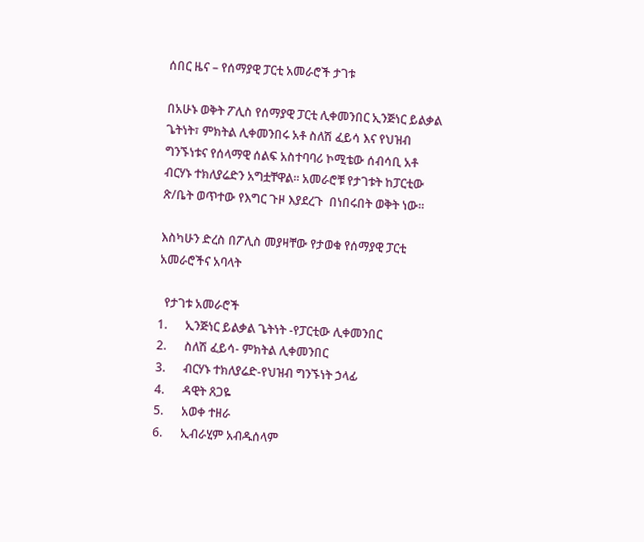ሰበር ዜና – የሰማያዊ ፓርቲ አመራሮች ታገቱ

በአሁኑ ወቅት ፖሊስ የሰማያዊ ፓርቲ ሊቀመንበር ኢንጅነር ይልቃል ጌትነት፣ ምክትል ሊቀመንበሩ አቶ ስለሽ ፈይሳ እና የህዝብ ግንኙነቱና የሰላማዊ ሰልፍ አስተባባሪ ኮሚቴው ሰብሳቢ አቶ ብርሃኑ ተክለያሬድን አግቷቸዋል፡፡ አመራሮቹ የታገቱት ከፓርቲው ጽ/ቤት ወጥተው የእግር ጉዞ እያደረጉ  በነበሩበት ወቅት ነው፡፡

እስካሁን ድረስ በፖሊስ መያዛቸው የታወቁ የሰማያዊ ፓርቲ አመራሮችና አባላት

  የታገቱ አመራሮች
1.      ኢንጅነር ይልቃል ጌትነት -የፓርቲው ሊቀመንበር
2.      ስለሽ ፈይሳ- ምክትል ሊቀመንበር
3.      ብርሃኑ ተክለያሬድ-የህዝብ ግንኙነት ኃላፊ
4.      ዳዊት ጸጋዬ
5.      አወቀ ተዘራ
6.      ኢብራሂም አብዱሰላም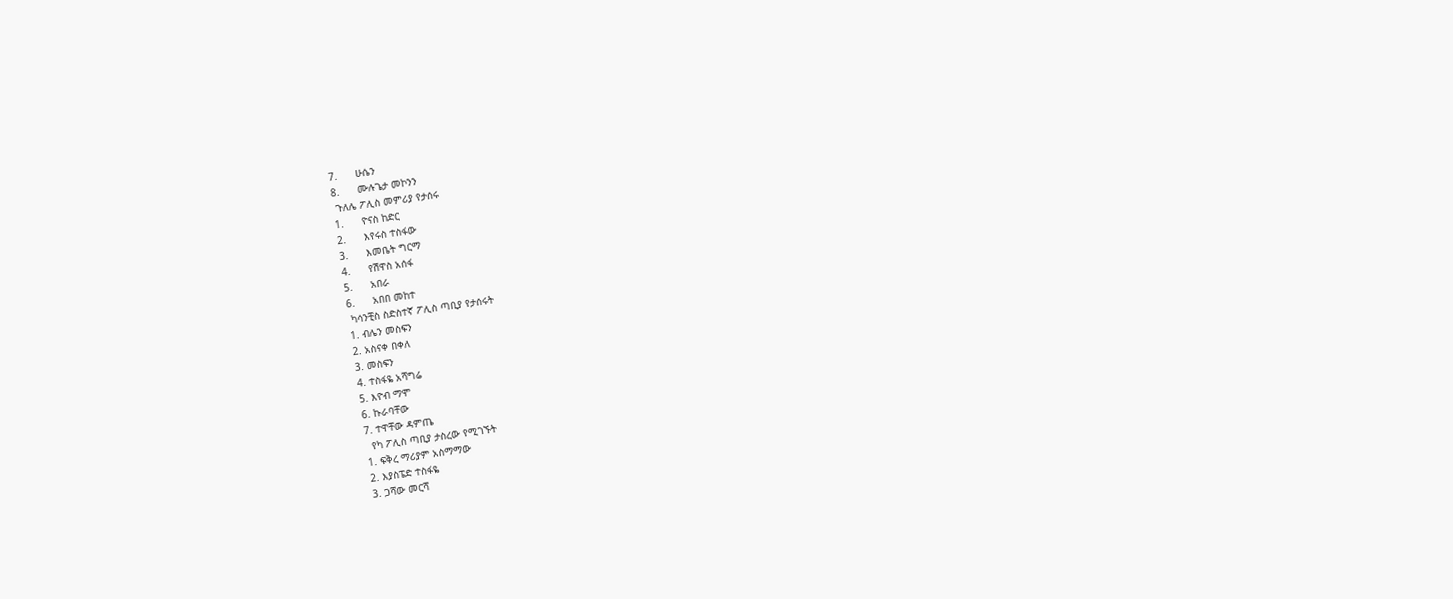7.      ሁሴን
8.      ሙሉጌታ መኮንን
 ጉለሌ ፖሊስ መምሪያ የታሰሩ
1.      ዮናስ ከድር
2.      እየሩስ ተስፋው
3.      እመቤት ግርማ
4.      የሽዋስ አሰፋ
5.      አበራ
6.      አበበ መከተ
 ካሳንቺስ ስድስተኛ ፖሊስ ጣቢያ የታሰሩት
1. ብሌን መስፍን
2. አስናቀ በቀለ
3. መስፍን
4. ተስፋዬ አሻግሬ
5. እዮብ ማሞ
6. ኩራባቸው
7. ተዋቸው ዳምጤ
  የካ ፖሊስ ጣቢያ ታስረው የሚገኙት
1. ፍቅረ ማሪያም አስማማው
2. እያስፔድ ተስፋዬ
3. ጋሻው መርሻ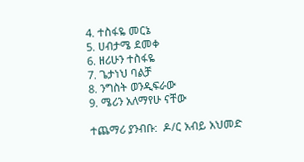4. ተስፋዬ መርኔ
5. ሀብታሜ ደመቀ
6. ዘሪሁን ተስፋዬ
7. ጌታነህ ባልቻ
8. ንግስት ወንዲፍራው
9. ሜሪን አለማየሁ ናቸው

ተጨማሪ ያንብቡ:  ዶ/ር አብይ አህመድ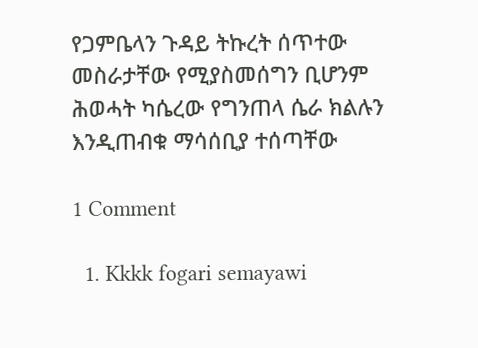የጋምቤላን ጉዳይ ትኩረት ሰጥተው መስራታቸው የሚያስመሰግን ቢሆንም ሕወሓት ካሴረው የግንጠላ ሴራ ክልሉን እንዲጠብቁ ማሳሰቢያ ተሰጣቸው

1 Comment

  1. Kkkk fogari semayawi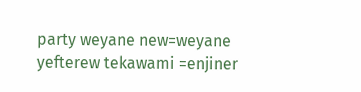party weyane new=weyane yefterew tekawami =enjiner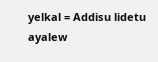yelkal = Addisu lidetu ayalew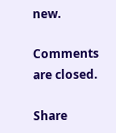new.

Comments are closed.

Share